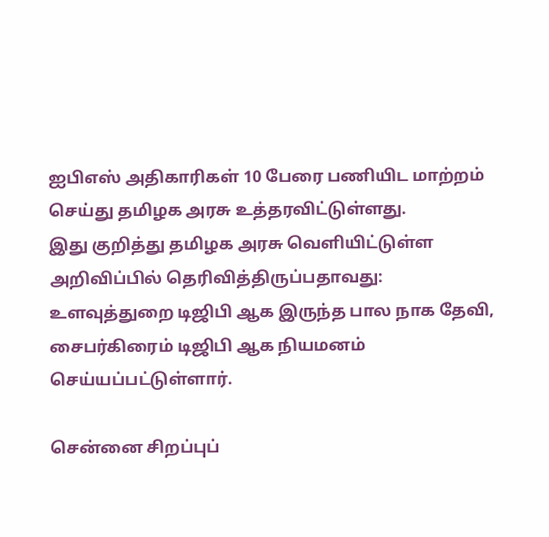ஐபிஎஸ் அதிகாரிகள் 10 பேரை பணியிட மாற்றம் செய்து தமிழக அரசு உத்தரவிட்டுள்ளது.
இது குறித்து தமிழக அரசு வெளியிட்டுள்ள அறிவிப்பில் தெரிவித்திருப்பதாவது:
உளவுத்துறை டிஜிபி ஆக இருந்த பால நாக தேவி, சைபர்கிரைம் டிஜிபி ஆக நியமனம் செய்யப்பட்டுள்ளார்.

சென்னை சிறப்புப்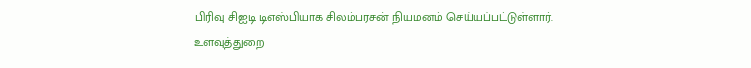பிரிவு சிஐடி டிஎஸ்பியாக சிலம்பரசன் நியமனம் செய்யப்பட்டுள்ளார். உளவுத்துறை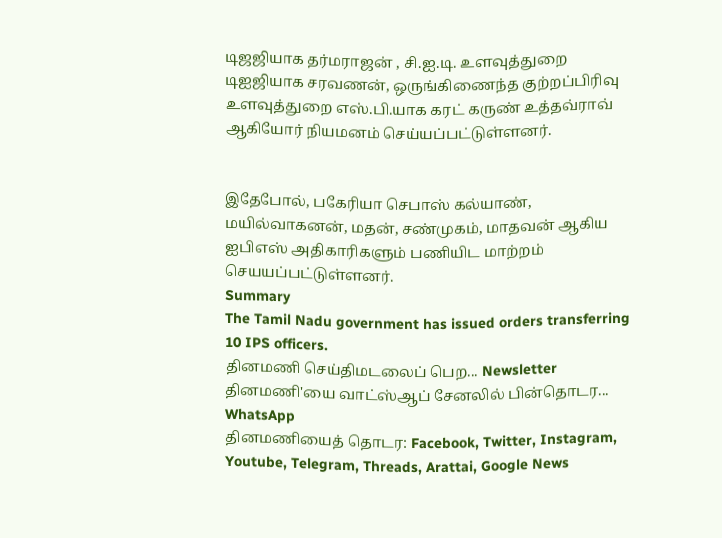டிஜஜியாக தர்மராஜன் , சி.ஐ.டி. உளவுத்துறை டிஐஜியாக சரவணன், ஒருங்கிணைந்த குற்றப்பிரிவு உளவுத்துறை எஸ்.பி.யாக கரட் கருண் உத்தவ்ராவ் ஆகியோர் நியமனம் செய்யப்பட்டுள்ளனர்.


இதேபோல், பகேரியா செபாஸ் கல்யாண், மயில்வாகனன், மதன், சண்முகம், மாதவன் ஆகிய ஐபிஎஸ் அதிகாரிகளும் பணியிட மாற்றம் செயயப்பட்டுள்ளனர்.
Summary
The Tamil Nadu government has issued orders transferring 10 IPS officers.
தினமணி செய்திமடலைப் பெற... Newsletter
தினமணி'யை வாட்ஸ்ஆப் சேனலில் பின்தொடர... WhatsApp
தினமணியைத் தொடர: Facebook, Twitter, Instagram, Youtube, Telegram, Threads, Arattai, Google News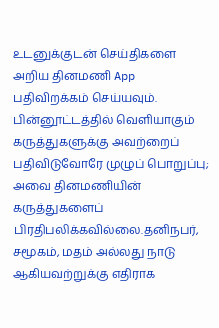உடனுக்குடன் செய்திகளை அறிய தினமணி App பதிவிறக்கம் செய்யவும்.
பின்னூட்டத்தில் வெளியாகும் கருத்துகளுக்கு அவற்றைப் பதிவிடுவோரே முழுப் பொறுப்பு; அவை தினமணியின் கருத்துகளைப் பிரதிபலிக்கவில்லை.தனிநபர், சமூகம், மதம் அல்லது நாடு ஆகியவற்றுக்கு எதிராக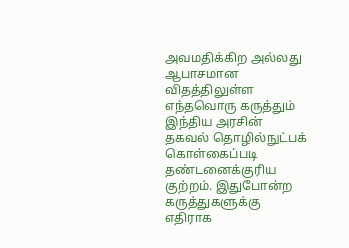அவமதிக்கிற அல்லது ஆபாசமான விதத்திலுள்ள எந்தவொரு கருத்தும் இந்திய அரசின் தகவல் தொழில்நுட்பக் கொள்கைப்படி தண்டனைக்குரிய குற்றம். இதுபோன்ற கருத்துகளுக்கு எதிராக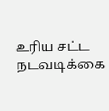உரிய சட்ட நடவடிக்கை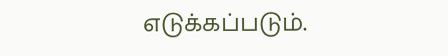எடுக்கப்படும்.